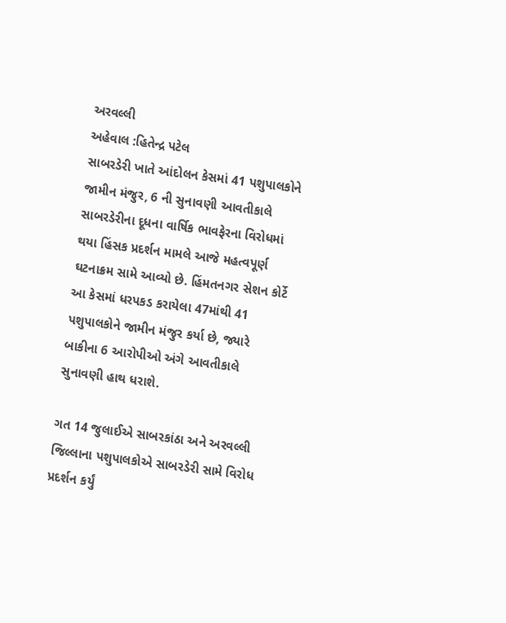અરવલ્લી
અહેવાલ :હિતેન્દ્ર પટેલ
સાબરડેરી ખાતે આંદોલન કેસમાં 41 પશુપાલકોને જામીન મંજુર, 6 ની સુનાવણી આવતીકાલે
સાબરડેરીના દૂધના વાર્ષિક ભાવફેરના વિરોધમાં થયા હિંસક પ્રદર્શન મામલે આજે મહત્વપૂર્ણ ઘટનાક્રમ સામે આવ્યો છે. હિંમતનગર સેશન કોર્ટે આ કેસમાં ધરપકડ કરાયેલા 47માંથી 41 પશુપાલકોને જામીન મંજુર કર્યા છે, જ્યારે બાકીના 6 આરોપીઓ અંગે આવતીકાલે સુનાવણી હાથ ધરાશે.

ગત 14 જુલાઈએ સાબરકાંઠા અને અરવલ્લી જિલ્લાના પશુપાલકોએ સાબરડેરી સામે વિરોધ પ્રદર્શન કર્યું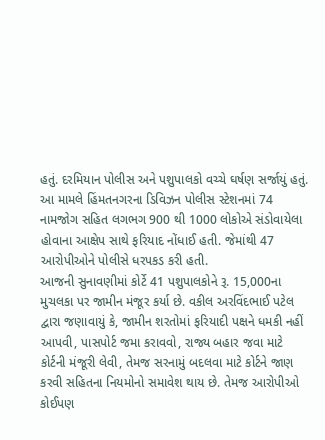હતું. દરમિયાન પોલીસ અને પશુપાલકો વચ્ચે ઘર્ષણ સર્જાયું હતું. આ મામલે હિંમતનગરના ડિવિઝન પોલીસ સ્ટેશનમાં 74 નામજોગ સહિત લગભગ 900 થી 1000 લોકોએ સંડોવાયેલા હોવાના આક્ષેપ સાથે ફરિયાદ નોંધાઈ હતી. જેમાંથી 47 આરોપીઓને પોલીસે ધરપકડ કરી હતી.
આજની સુનાવણીમાં કોર્ટે 41 પશુપાલકોને રૂ. 15,000ના મુચલકા પર જામીન મંજૂર કર્યા છે. વકીલ અરવિંદભાઈ પટેલ દ્વારા જણાવાયું કે, જામીન શરતોમાં ફરિયાદી પક્ષને ધમકી નહીં આપવી, પાસપોર્ટ જમા કરાવવો, રાજ્ય બહાર જવા માટે કોર્ટની મંજૂરી લેવી, તેમજ સરનામું બદલવા માટે કોર્ટને જાણ કરવી સહિતના નિયમોનો સમાવેશ થાય છે. તેમજ આરોપીઓ કોઈપણ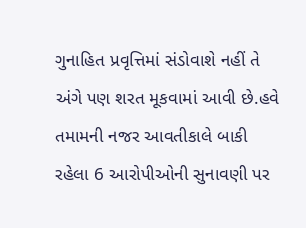ગુનાહિત પ્રવૃત્તિમાં સંડોવાશે નહીં તે અંગે પણ શરત મૂકવામાં આવી છે.હવે તમામની નજર આવતીકાલે બાકી રહેલા 6 આરોપીઓની સુનાવણી પર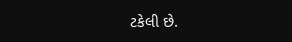ટકેલી છે.